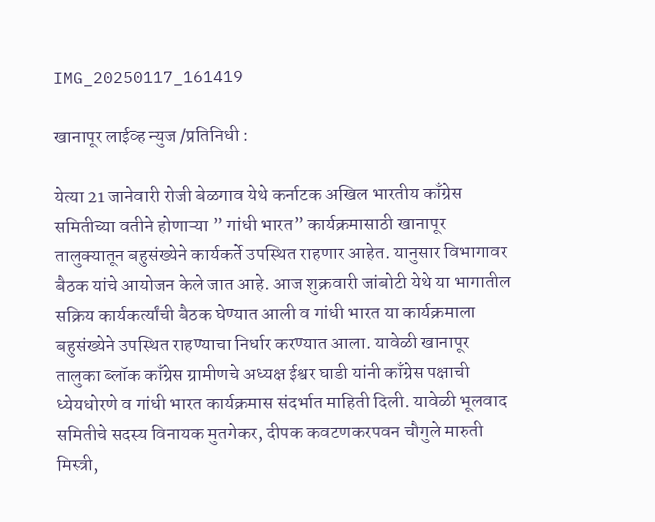IMG_20250117_161419

खानापूर लाईव्ह न्युज /प्रतिनिधी :

येत्या 21 जानेवारी रोजी बेळगाव येथे कर्नाटक अखिल भारतीय काँग्रेस समितीच्या वतीने होणाऱ्या ” गांधी भारत” कार्यक्रमासाठी खानापूर तालुक्यातून बहुसंख्येने कार्यकर्ते उपस्थित राहणार आहेत. यानुसार विभागावर बैठक यांचे आयोजन केले जात आहे. आज शुक्रवारी जांबोटी येथे या भागातील सक्रिय कार्यकर्त्यांची बैठक घेण्यात आली व गांधी भारत या कार्यक्रमाला बहुसंख्येने उपस्थित राहण्याचा निर्धार करण्यात आला. यावेळी खानापूर तालुका ब्लॉक काँग्रेस ग्रामीणचे अध्यक्ष ईश्वर घाडी यांनी काँग्रेस पक्षाची ध्येयधोरणे व गांधी भारत कार्यक्रमास संदर्भात माहिती दिली. यावेळी भूलवाद समितीचे सदस्य विनायक मुतगेकर, दीपक कवटणकरपवन चौगुले मारुती मिस्त्री,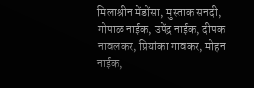मिलाश्रीन मेंडोंसा, मुस्ताक सनदी, गोपाळ नाईक, उपेंद्र नाईक, दीपक नावलकर, प्रियांका गावकर, मोहन नाईक,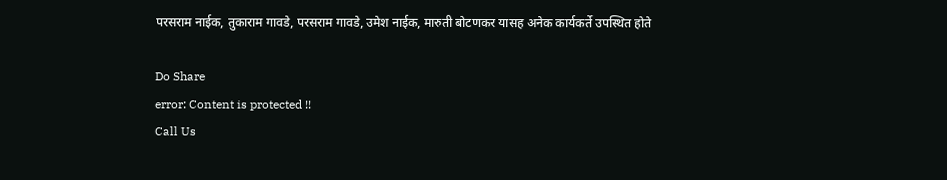परसराम नाईक, तुकाराम गावडे, परसराम गावडे, उमेश नाईक, मारुती बोटणकर यासह अनेक कार्यकर्ते उपस्थित होते

Do Share
error: Content is protected !!
Call Us